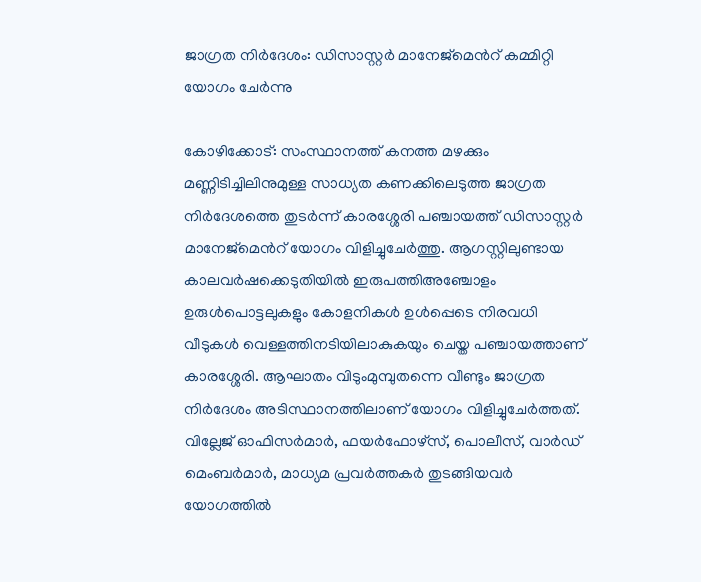ജാഗ്രത നിർദേശം: ഡിസാസ്റ്റർ മാനേജ്മെൻറ് കമ്മിറ്റി യോഗം ചേർന്നു

കോഴിക്കോട്: സംസ്ഥാനത്ത് കനത്ത മഴക്കും മണ്ണിടിച്ചിലിനുമുള്ള സാധ്യത കണക്കിലെടുത്ത ജാഗ്രത നിർദേശത്തെ തുടർന്ന് കാരശ്ശേരി പഞ്ചായത്ത് ഡിസാസ്റ്റർ മാനേജ്മെൻറ് യോഗം വിളിച്ചുചേർത്തു. ആഗസ്റ്റിലുണ്ടായ കാലവർഷക്കെടുതിയിൽ ഇരുപത്തിഅഞ്ചോളം ഉരുൾപൊട്ടലുകളും കോളനികൾ ഉൾപ്പെടെ നിരവധി വീടുകൾ വെള്ളത്തിനടിയിലാകുകയും ചെയ്ത പഞ്ചായത്താണ് കാരശ്ശേരി. ആഘാതം വിടുംമുമ്പുതന്നെ വീണ്ടും ജാഗ്രത നിർദേശം അടിസ്ഥാനത്തിലാണ് യോഗം വിളിച്ചുചേർത്തത്. വില്ലേജ് ഓഫിസർമാർ, ഫയർഫോഴ്സ്, പൊലീസ്, വാർഡ് മെംബർമാർ, മാധ്യമ പ്രവർത്തകർ തുടങ്ങിയവർ യോഗത്തിൽ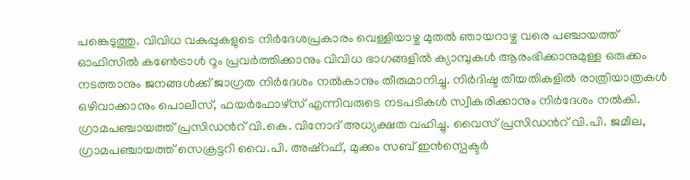പങ്കെടുത്തു. വിവിധ വകുപ്പുകളുടെ നിർദേശപ്രകാരം വെള്ളിയാഴ്ച മുതൽ ഞായറാഴ്ച വരെ പഞ്ചായത്ത് ഓഫിസിൽ കൺേട്രാൾ റൂം പ്രവർത്തിക്കാനും വിവിധ ഭാഗങ്ങളിൽ ക്യാമ്പുകൾ ആരംഭിക്കാനുമുള്ള ഒരുക്കം നടത്താനും ജനങ്ങൾക്ക് ജാഗ്രത നിർദേശം നൽകാനും തീരുമാനിച്ചു. നിർദിഷ്ട തീയതികളിൽ രാത്രിയാത്രകൾ ഒഴിവാക്കാനും പൊലീസ്, ഫയർഫോഴ്സ് എന്നിവരുടെ നടപടികൾ സ്വീകരിക്കാനും നിർദേശം നൽകി. ഗ്രാമപഞ്ചായത്ത് പ്രസിഡൻറ് വി.കെ. വിനോദ് അധ്യക്ഷത വഹിച്ചു. വൈസ് പ്രസിഡൻറ് വി.പി. ജമീല, ഗ്രാമപഞ്ചായത്ത് സെക്രട്ടറി വൈ.പി. അഷ്റഫ്, മുക്കം സബ് ഇൻസ്പെക്ടർ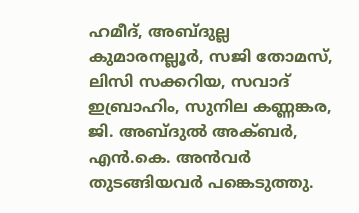ഹമീദ്, അബ്ദുല്ല കുമാരനല്ലൂർ, സജി തോമസ്, ലിസി സക്കറിയ, സവാദ് ഇബ്രാഹിം, സുനില കണ്ണങ്കര, ജി. അബ്ദുൽ അക്ബർ, എൻ.കെ. അൻവർ തുടങ്ങിയവർ പങ്കെടുത്തു.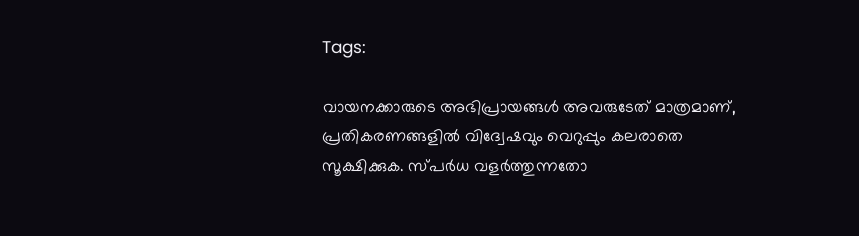Tags:

വായനക്കാരുടെ അഭിപ്രായങ്ങള്‍ അവരുടേത് മാത്രമാണ്, പ്രതികരണങ്ങളിൽ വിദ്വേഷവും വെറുപ്പും കലരാതെ സൂക്ഷിക്കുക. സ്പർധ വളർത്തുന്നതോ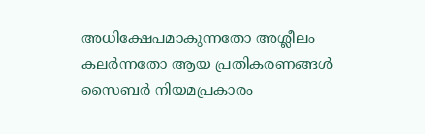അധിക്ഷേപമാകുന്നതോ അശ്ലീലം കലർന്നതോ ആയ പ്രതികരണങ്ങൾ സൈബർ നിയമപ്രകാരം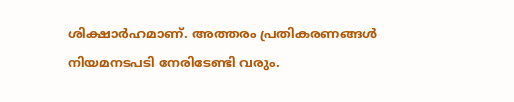ശിക്ഷാർഹമാണ്. അത്തരം പ്രതികരണങ്ങൾ നിയമനടപടി നേരിടേണ്ടി വരും.